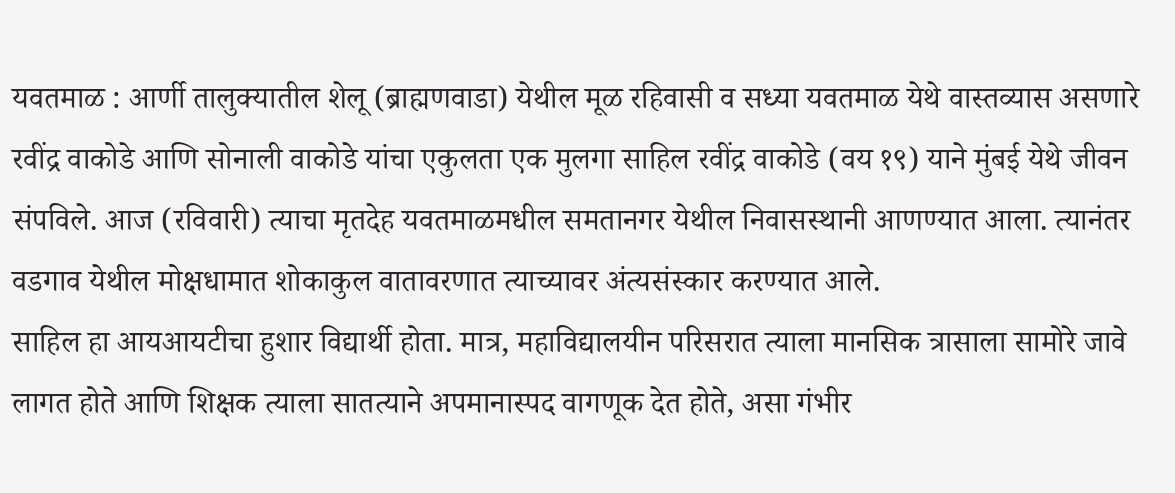यवतमाळ : आर्णी तालुक्यातील शेलू (ब्राह्मणवाडा) येथील मूळ रहिवासी व सध्या यवतमाळ येथे वास्तव्यास असणारे रवींद्र वाकोडे आणि सोनाली वाकोडे यांचा एकुलता एक मुलगा साहिल रवींद्र वाकोडे (वय १९) याने मुंबई येथे जीवन संपविले. आज (रविवारी) त्याचा मृतदेह यवतमाळमधील समतानगर येथील निवासस्थानी आणण्यात आला. त्यानंतर वडगाव येथील मोक्षधामात शोकाकुल वातावरणात त्याच्यावर अंत्यसंस्कार करण्यात आले.
साहिल हा आयआयटीचा हुशार विद्यार्थी होता. मात्र, महाविद्यालयीन परिसरात त्याला मानसिक त्रासाला सामोरे जावे लागत होते आणि शिक्षक त्याला सातत्याने अपमानास्पद वागणूक देत होते, असा गंभीर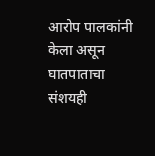आरोप पालकांनी केला असून घातपाताचा संशयही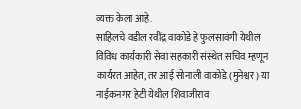व्यक्त केला आहे.
साहिलचे वडील रवींद्र वाकोडे हे फुलसावंगी येथील विविध कार्यकारी सेवा सहकारी संस्थेत सचिव म्हणून कार्यरत आहेत, तर आई सोनाली वाकोडे (मुनेश्वर) या नाईकनगर हेटी येथील शिवाजीराव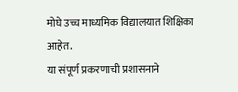मोघे उच्च माध्यमिक विद्यालयात शिक्षिका आहेत.
या संपूर्ण प्रकरणाची प्रशासनाने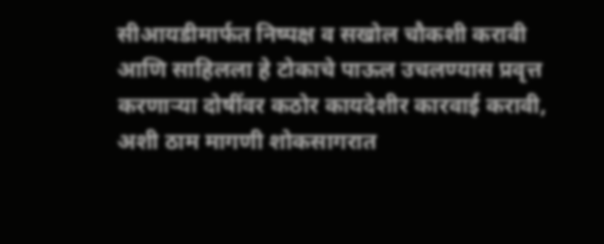सीआयडीमार्फत निष्पक्ष व सखोल चौकशी करावी आणि साहिलला हे टोकाचे पाऊल उचलण्यास प्रवृत्त करणाऱ्या दोषींवर कठोर कायदेशीर कारवाई करावी, अशी ठाम मागणी शोकसागरात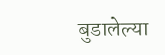बुडालेल्या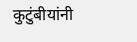कुटुंबीयांनी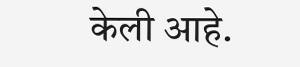केली आहे.